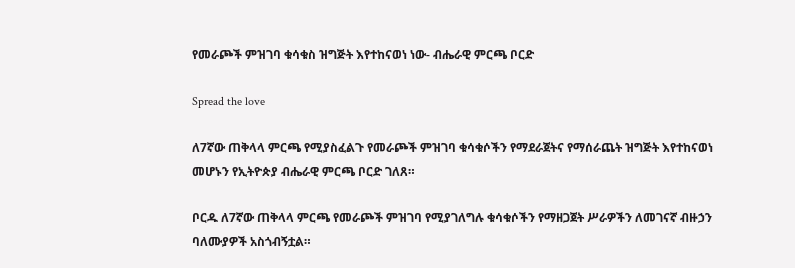የመራጮች ምዝገባ ቁሳቁስ ዝግጅት እየተከናወነ ነው- ብሔራዊ ምርጫ ቦርድ

Spread the love

ለ7ኛው ጠቅላላ ምርጫ የሚያስፈልጉ የመራጮች ምዝገባ ቁሳቁሶችን የማደራጀትና የማሰራጨት ዝግጅት እየተከናወነ መሆኑን የኢትዮጵያ ብሔራዊ ምርጫ ቦርድ ገለጸ።

ቦርዱ ለ7ኛው ጠቅላላ ምርጫ የመራጮች ምዝገባ የሚያገለግሉ ቁሳቁሶችን የማዘጋጀት ሥራዎችን ለመገናኛ ብዙኃን ባለሙያዎች አስጎብኝቷል።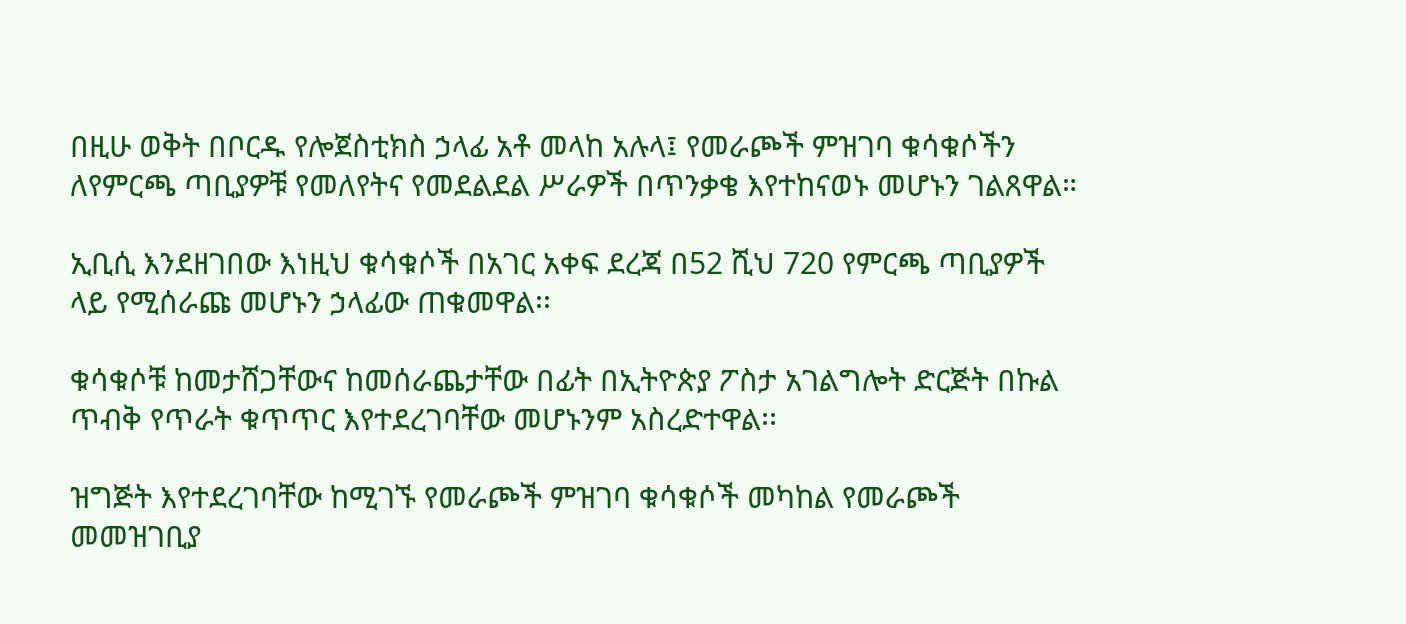በዚሁ ወቅት በቦርዱ የሎጀስቲክስ ኃላፊ አቶ መላከ አሉላ፤ የመራጮች ምዝገባ ቁሳቁሶችን ለየምርጫ ጣቢያዎቹ የመለየትና የመደልደል ሥራዎች በጥንቃቄ እየተከናወኑ መሆኑን ገልጸዋል።

ኢቢሲ እንደዘገበው እነዚህ ቁሳቁሶች በአገር አቀፍ ደረጃ በ52 ሺህ 720 የምርጫ ጣቢያዎች ላይ የሚሰራጩ መሆኑን ኃላፊው ጠቁመዋል፡፡

ቁሳቁሶቹ ከመታሸጋቸውና ከመሰራጨታቸው በፊት በኢትዮጵያ ፖስታ አገልግሎት ድርጅት በኩል ጥብቅ የጥራት ቁጥጥር እየተደረገባቸው መሆኑንም አስረድተዋል፡፡

ዝግጅት እየተደረገባቸው ከሚገኙ የመራጮች ምዝገባ ቁሳቁሶች መካከል የመራጮች መመዝገቢያ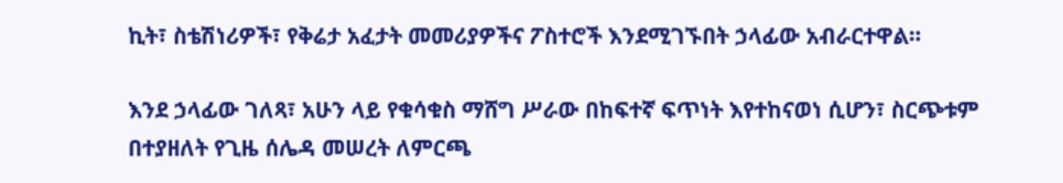ኪት፣ ስቴሽነሪዎች፣ የቅሬታ አፈታት መመሪያዎችና ፖስተሮች እንደሚገኙበት ኃላፊው አብራርተዋል።

እንደ ኃላፊው ገለጻ፣ አሁን ላይ የቁሳቁስ ማሸግ ሥራው በከፍተኛ ፍጥነት እየተከናወነ ሲሆን፣ ስርጭቱም በተያዘለት የጊዜ ሰሌዳ መሠረት ለምርጫ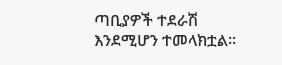ጣቢያዎች ተደራሽ እንደሚሆን ተመላክቷል።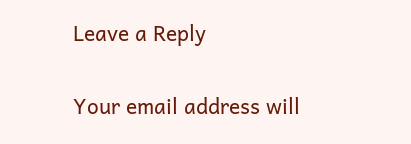Leave a Reply

Your email address will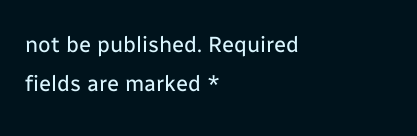not be published. Required fields are marked *